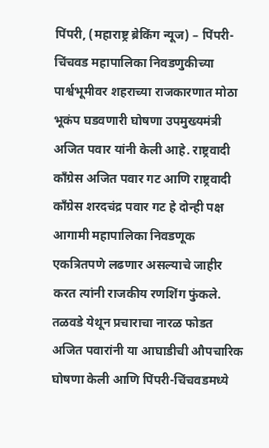पिंपरी, (महाराष्ट्र ब्रेकिंग न्यूज) – पिंपरी-चिंचवड महापालिका निवडणुकीच्या पार्श्वभूमीवर शहराच्या राजकारणात मोठा भूकंप घडवणारी घोषणा उपमुख्यमंत्री अजित पवार यांनी केली आहे. राष्ट्रवादी काँग्रेस अजित पवार गट आणि राष्ट्रवादी काँग्रेस शरदचंद्र पवार गट हे दोन्ही पक्ष आगामी महापालिका निवडणूक एकत्रितपणे लढणार असल्याचे जाहीर करत त्यांनी राजकीय रणशिंग फुंकले. तळवडे येथून प्रचाराचा नारळ फोडत अजित पवारांनी या आघाडीची औपचारिक घोषणा केली आणि पिंपरी-चिंचवडमध्ये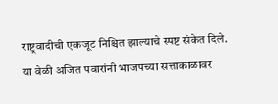राष्ट्रवादीची एकजूट निश्चित झाल्याचे स्पष्ट संकेत दिले.
या वेळी अजित पवारांनी भाजपच्या सत्ताकाळावर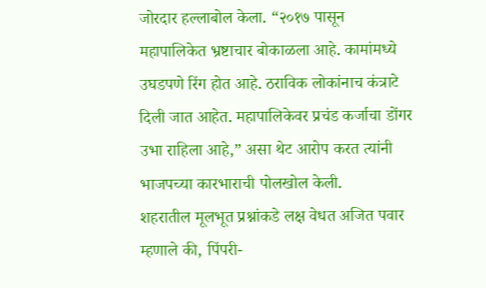जोरदार हल्लाबोल केला. “२०१७ पासून महापालिकेत भ्रष्टाचार बोकाळला आहे. कामांमध्ये उघडपणे रिंग होत आहे. ठराविक लोकांनाच कंत्राटे दिली जात आहेत. महापालिकेवर प्रचंड कर्जाचा डोंगर उभा राहिला आहे,” असा थेट आरोप करत त्यांनी भाजपच्या कारभाराची पोलखोल केली.
शहरातील मूलभूत प्रश्नांकडे लक्ष वेधत अजित पवार म्हणाले की, पिंपरी-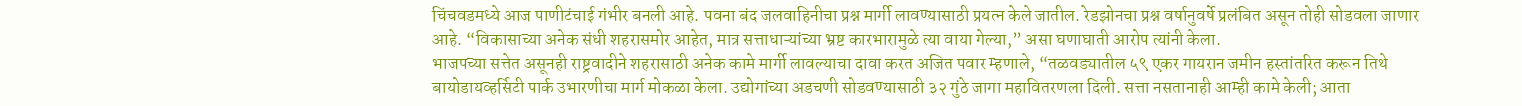चिंचवडमध्ये आज पाणीटंचाई गंभीर बनली आहे. पवना बंद जलवाहिनीचा प्रश्न मार्गी लावण्यासाठी प्रयत्न केले जातील. रेडझोनचा प्रश्न वर्षानुवर्षे प्रलंबित असून तोही सोडवला जाणार आहे. “विकासाच्या अनेक संधी शहरासमोर आहेत, मात्र सत्ताधाऱ्यांच्या भ्रष्ट कारभारामुळे त्या वाया गेल्या,” असा घणाघाती आरोप त्यांनी केला.
भाजपच्या सत्तेत असूनही राष्ट्रवादीने शहरासाठी अनेक कामे मार्गी लावल्याचा दावा करत अजित पवार म्हणाले, “तळवड्यातील ५९ एकर गायरान जमीन हस्तांतरित करून तिथे बायोडायव्हर्सिटी पार्क उभारणीचा मार्ग मोकळा केला. उद्योगांच्या अडचणी सोडवण्यासाठी ३२ गुंठे जागा महावितरणला दिली. सत्ता नसतानाही आम्ही कामे केली; आता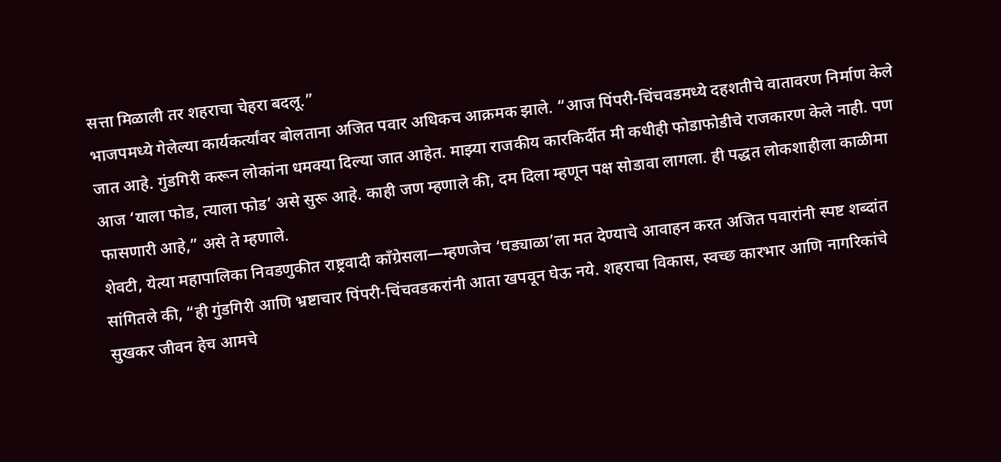सत्ता मिळाली तर शहराचा चेहरा बदलू.”
भाजपमध्ये गेलेल्या कार्यकर्त्यांवर बोलताना अजित पवार अधिकच आक्रमक झाले. “आज पिंपरी-चिंचवडमध्ये दहशतीचे वातावरण निर्माण केले जात आहे. गुंडगिरी करून लोकांना धमक्या दिल्या जात आहेत. माझ्या राजकीय कारकिर्दीत मी कधीही फोडाफोडीचे राजकारण केले नाही. पण आज ‘याला फोड, त्याला फोड’ असे सुरू आहे. काही जण म्हणाले की, दम दिला म्हणून पक्ष सोडावा लागला. ही पद्धत लोकशाहीला काळीमा फासणारी आहे,” असे ते म्हणाले.
शेवटी, येत्या महापालिका निवडणुकीत राष्ट्रवादी काँग्रेसला—म्हणजेच ‘घड्याळा’ला मत देण्याचे आवाहन करत अजित पवारांनी स्पष्ट शब्दांत सांगितले की, “ही गुंडगिरी आणि भ्रष्टाचार पिंपरी-चिंचवडकरांनी आता खपवून घेऊ नये. शहराचा विकास, स्वच्छ कारभार आणि नागरिकांचे सुखकर जीवन हेच आमचे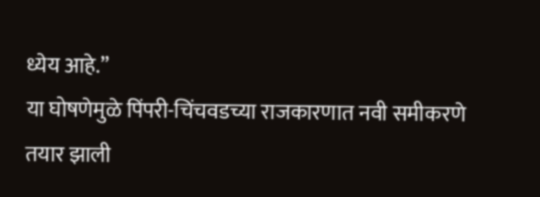ध्येय आहे.”
या घोषणेमुळे पिंपरी-चिंचवडच्या राजकारणात नवी समीकरणे तयार झाली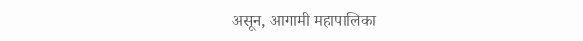असून, आगामी महापालिका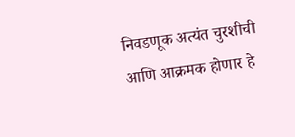निवडणूक अत्यंत चुरशीची आणि आक्रमक होणार हे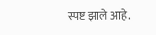स्पष्ट झाले आहे.